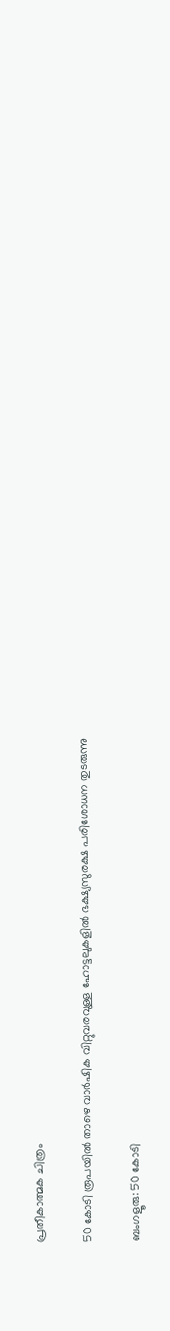പ്രതീകാത്മക ചിത്രം

50 കോടി രൂപയിൽ താഴെ വാർഷിക വിറ്റുവരവുള്ള ഹോട്ടലുകളിൽ ഭക്ഷ്യസുരക്ഷ പരിശോധന തുടരുന്നു

ബംഗളൂരു: 50 കോടി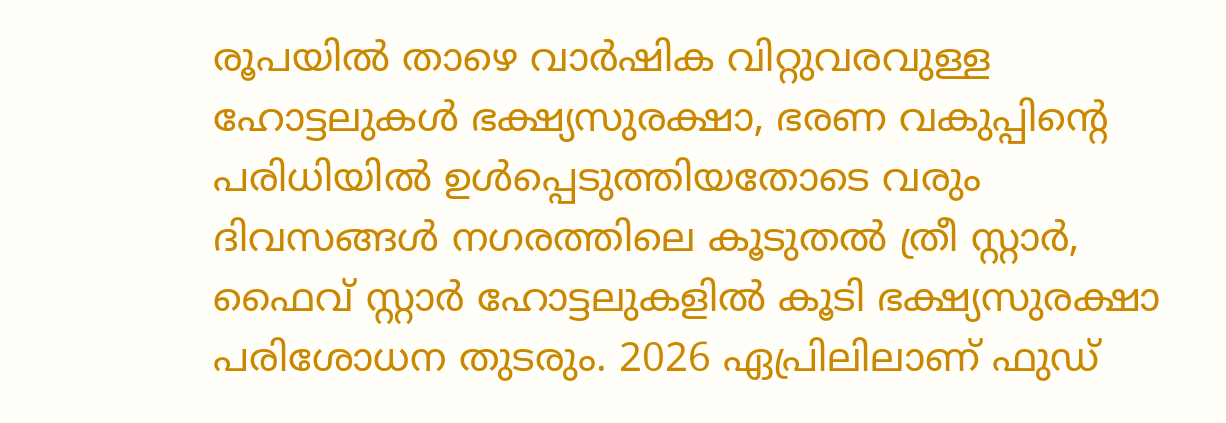രൂപയിൽ താഴെ വാർഷിക വിറ്റുവരവുള്ള ഹോട്ടലുകൾ ഭക്ഷ്യസുരക്ഷാ, ഭരണ വകുപ്പിന്‍റെ പരിധിയിൽ ഉള്‍പ്പെടുത്തിയതോടെ വരും ദിവസങ്ങൾ നഗരത്തിലെ കൂടുതൽ ത്രീ സ്റ്റാർ, ഫൈവ് സ്റ്റാർ ഹോട്ടലുകളില്‍ കൂടി ഭക്ഷ്യസുരക്ഷാ പരിശോധന തുടരും. 2026 ഏപ്രിലിലാണ് ഫുഡ്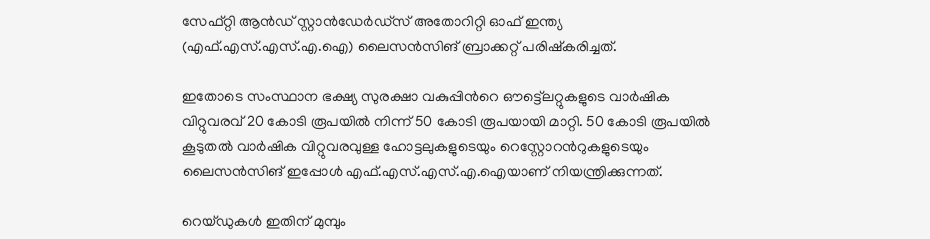സേഫ്റ്റി ആൻഡ് സ്റ്റാൻഡേർഡ്സ് അതോറിറ്റി ഓഫ് ഇന്ത്യ (എഫ്.എസ്.എസ്.എ.ഐ) ലൈസൻസിങ് ബ്രാക്കറ്റ് പരിഷ്കരിച്ചത്.

ഇതോടെ സംസ്ഥാന ഭക്ഷ്യ സുരക്ഷാ വകുപ്പിന്‍റെ ഔട്ട്ലെറ്റുകളുടെ വാർഷിക വിറ്റുവരവ് 20 കോടി രൂപയിൽ നിന്ന് 50 കോടി രൂപയായി മാറ്റി. 50 കോടി രൂപയിൽ കൂടുതൽ വാർഷിക വിറ്റുവരവുള്ള ഹോട്ടലുകളുടെയും റെസ്റ്റോറന്‍റുകളുടെയും ലൈസൻസിങ് ഇപ്പോൾ എഫ്.എസ്.എസ്.എ.ഐയാണ് നിയന്ത്രിക്കുന്നത്.

റെയ്ഡുകള്‍ ഇതിന് മുമ്പും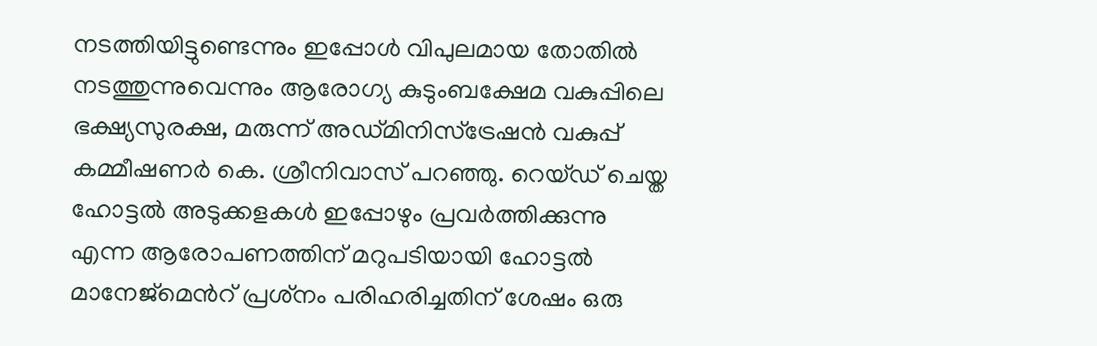നടത്തിയിട്ടുണ്ടെന്നും ഇപ്പോള്‍ വിപുലമായ തോതില്‍ നടത്തുന്നുവെന്നും ആരോഗ്യ കുടുംബക്ഷേമ വകുപ്പിലെ ഭക്ഷ്യസുരക്ഷ, മരുന്ന് അഡ്മിനിസ്ട്രേഷൻ വകുപ്പ് കമ്മീഷണർ കെ. ശ്രീനിവാസ് പറഞ്ഞു. റെയ്ഡ് ചെയ്ത ഹോട്ടൽ അടുക്കളകൾ ഇപ്പോഴും പ്രവർത്തിക്കുന്നു എന്ന ആരോപണത്തിന് മറുപടിയായി ഹോട്ടൽ മാനേജ്‌മെന്‍റ് പ്രശ്‌നം പരിഹരിച്ചതിന് ശേഷം ഒരു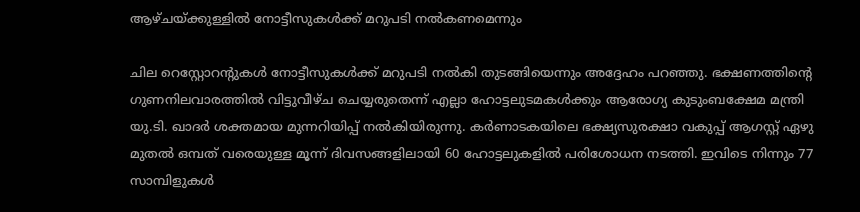ആഴ്ചയ്ക്കുള്ളിൽ നോട്ടീസുകൾക്ക് മറുപടി നൽകണമെന്നും

ചില റെസ്റ്റോറന്‍റുകൾ നോട്ടീസുകൾക്ക് മറുപടി നല്‍കി തുടങ്ങിയെന്നും അദ്ദേഹം പറഞ്ഞു. ഭക്ഷണത്തിന്‍റെ ഗുണനിലവാരത്തിൽ വിട്ടുവീഴ്ച ചെയ്യരുതെന്ന് എല്ലാ ഹോട്ടലുടമകൾക്കും ആരോഗ്യ കുടുംബക്ഷേമ മന്ത്രി യു.ടി. ഖാദർ ശക്തമായ മുന്നറിയിപ്പ് നല്‍കിയിരുന്നു. കർണാടകയിലെ ഭക്ഷ്യസുരക്ഷാ വകുപ്പ് ആഗസ്റ്റ് ഏഴു മുതല്‍ ഒമ്പത് വരെയുള്ള മൂന്ന് ദിവസങ്ങളിലായി 60 ഹോട്ടലുകളിൽ പരിശോധന നടത്തി. ഇവിടെ നിന്നും 77 സാമ്പിളുകൾ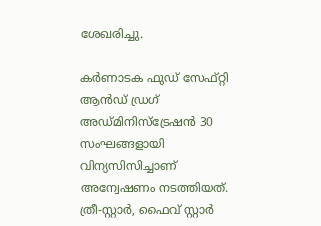ശേഖരിച്ചു.

കർണാടക ഫുഡ് സേഫ്റ്റി ആൻഡ് ഡ്രഗ് അഡ്മിനിസ്ട്രേഷൻ 30 സംഘങ്ങളായി വിന്യസിസിച്ചാണ് അന്വേഷണം നടത്തിയത്. ത്രീ-സ്റ്റാർ, ഫൈവ് സ്റ്റാർ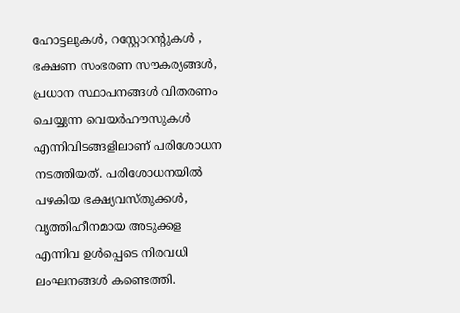ഹോട്ടലുകൾ, റസ്റ്റോറന്‍റുകള്‍ , ഭക്ഷണ സംഭരണ സൗകര്യങ്ങൾ, പ്രധാന സ്ഥാപനങ്ങൾ വിതരണം ചെയ്യുന്ന വെയർഹൗസുകൾ എന്നിവിടങ്ങളിലാണ് പരിശോധന നടത്തിയത്. പരിശോധനയിൽ പഴകിയ ഭക്ഷ്യവസ്തുക്കൾ, വൃത്തിഹീനമായ അടുക്കള എന്നിവ ഉൾപ്പെടെ നിരവധി ലംഘനങ്ങൾ കണ്ടെത്തി.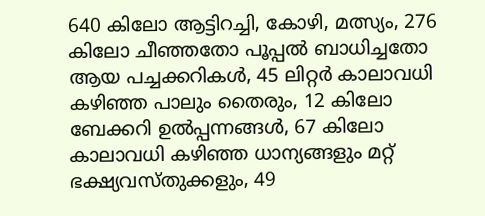640 കിലോ ആട്ടിറച്ചി, കോഴി, മത്സ്യം, 276 കിലോ ചീഞ്ഞതോ പൂപ്പൽ ബാധിച്ചതോ ആയ പച്ചക്കറികൾ, 45 ലിറ്റർ കാലാവധി കഴിഞ്ഞ പാലും തൈരും, 12 കിലോ ബേക്കറി ഉൽപ്പന്നങ്ങൾ, 67 കിലോ കാലാവധി കഴിഞ്ഞ ധാന്യങ്ങളും മറ്റ് ഭക്ഷ്യവസ്തുക്കളും, 49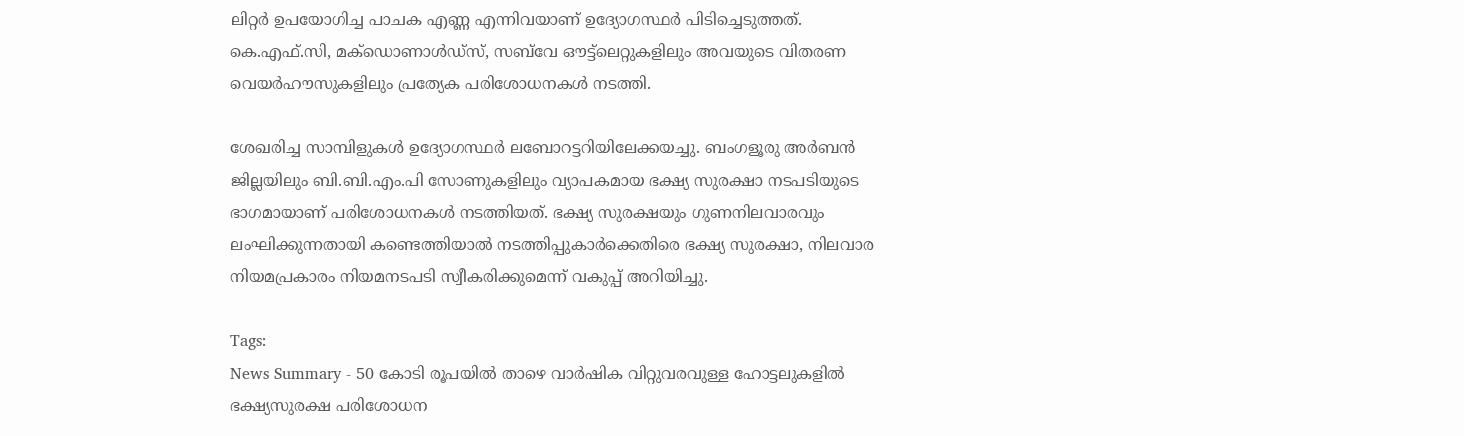ലിറ്റർ ഉപയോഗിച്ച പാചക എണ്ണ എന്നിവയാണ് ഉദ്യോഗസ്ഥർ പിടിച്ചെടുത്തത്. കെ.എഫ്‌.സി, മക്‌ഡൊണാൾഡ്‌സ്, സബ്‌വേ ഔട്ട്‌ലെറ്റുകളിലും അവയുടെ വിതരണ വെയർഹൗസുകളിലും പ്രത്യേക പരിശോധനകൾ നടത്തി.

ശേഖരിച്ച സാമ്പിളുകള്‍ ഉദ്യോഗസ്ഥർ ലബോറട്ടറിയിലേക്കയച്ചു. ബംഗളൂരു അർബൻ ജില്ലയിലും ബി.ബി.എം.പി സോണുകളിലും വ്യാപകമായ ഭക്ഷ്യ സുരക്ഷാ നടപടിയുടെ ഭാഗമായാണ് പരിശോധനകൾ നടത്തിയത്. ഭക്ഷ്യ സുരക്ഷയും ഗുണനിലവാരവും ലംഘിക്കുന്നതായി കണ്ടെത്തിയാൽ നടത്തിപ്പുകാർക്കെതിരെ ഭക്ഷ്യ സുരക്ഷാ, നിലവാര നിയമപ്രകാരം നിയമനടപടി സ്വീകരിക്കുമെന്ന് വകുപ്പ് അറിയിച്ചു.

Tags:
News Summary - 50 കോടി രൂപയിൽ താഴെ വാർഷിക വിറ്റുവരവുള്ള ഹോട്ടലുകളിൽ ഭക്ഷ്യസുരക്ഷ പരിശോധന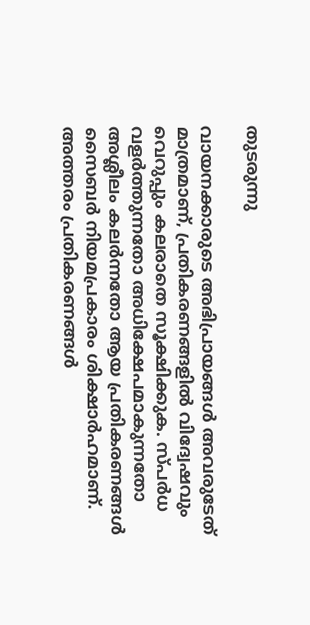തുടരുന്നു

വായനക്കാരുടെ അഭിപ്രായങ്ങള്‍ അവരുടേത് മാത്രമാണ്, പ്രതികരണങ്ങളിൽ വിദ്വേഷവും വെറുപ്പും കലരാതെ സൂക്ഷിക്കുക. സ്പർധ വളർത്തുന്നതോ അധിക്ഷേപമാകുന്നതോ അശ്ലീലം കലർന്നതോ ആയ പ്രതികരണങ്ങൾ സൈബർ നിയമപ്രകാരം ശിക്ഷാർഹമാണ്. അത്തരം പ്രതികരണങ്ങൾ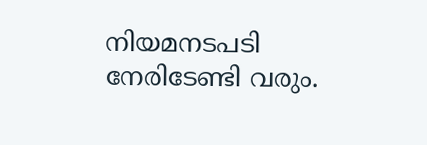നിയമനടപടി നേരിടേണ്ടി വരും.